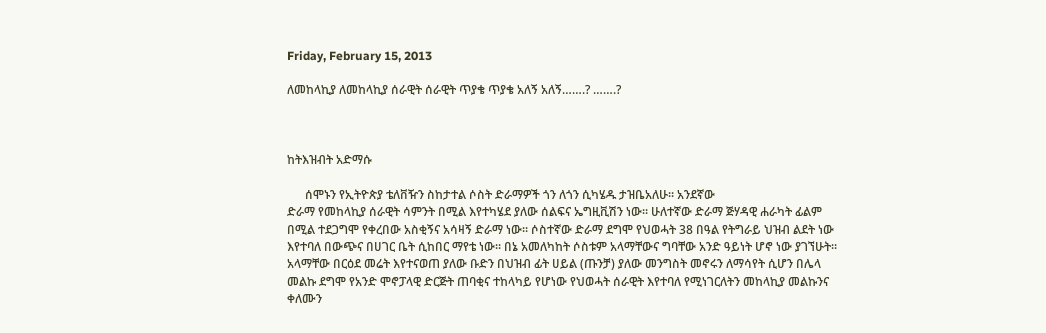Friday, February 15, 2013

ለመከላኪያ ለመከላኪያ ሰራዊት ሰራዊት ጥያቄ ጥያቄ አለኝ አለኝ…….? …….?



ከትእዝብት አድማሱ

      ሰሞኑን የኢትዮጵያ ቴለቨዥን ስከታተል ሶስት ድራማዎች ጎን ለጎን ሲካሄዱ ታዝቤአለሁ። አንደኛው
ድራማ የመከላኪያ ሰራዊት ሳምንት በሚል እየተካሄደ ያለው ሰልፍና ኤግዚቪሽን ነው። ሁለተኛው ድራማ ጅሃዳዊ ሐራካት ፊልም በሚል ተደጋግሞ የቀረበው አስቂኝና አሳዛኝ ድራማ ነው። ሶስተኛው ድራማ ደግሞ የህወሓት 38 በዓል የትግራይ ህዝብ ልደት ነው እየተባለ በውጭና በሀገር ቤት ሲከበር ማየቴ ነው። በኔ አመለካከት ሶስቱም አላማቸውና ግባቸው አንድ ዓይነት ሆኖ ነው ያገኘሁት። አላማቸው በርዕደ መሬት እየተናወጠ ያለው ቡድን በህዝብ ፊት ሀይል (ጡንቻ) ያለው መንግስት መኖሩን ለማሳየት ሲሆን በሌላ መልኩ ደግሞ የአንድ ሞኖፓላዊ ድርጅት ጠባቂና ተከላካይ የሆነው የህወሓት ሰራዊት እየተባለ የሚነገርለትን መከላኪያ መልኩንና ቀለሙን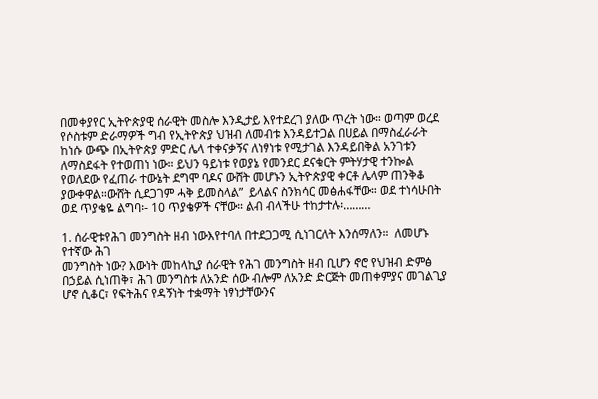በመቀያየር ኢትዮጵያዊ ሰራዊት መስሎ እንዲታይ እየተደረገ ያለው ጥረት ነው። ወጣም ወረደ የሶስቱም ድራማዎች ግብ የኢትዮጵያ ህዝብ ለመብቱ እንዳይተጋል በሀይል በማስፈራራት ከነሱ ውጭ በኢትዮጵያ ምድር ሌላ ተቀናቃኝና ለነፃነቱ የሚታገል እንዳይበቅል አንገቱን ለማስደፋት የተወጠነ ነው። ይህን ዓይነቱ የወያኔ የመንደር ደናቁርት ምትሃታዊ ተንኰል የወለደው የፈጠራ ተውኔት ደግሞ ባዶና ውሸት መሆኑን ኢትዮጵያዊ ቀርቶ ሌላም ጠንቅቆ ያውቀዋል።ውሸት ሲደጋገም ሓቅ ይመስላል”  ይላልና ስንክሳር መፅሐፋቸው። ወደ ተነሳሁበት ወደ ጥያቄዬ ልግባ፡- 10 ጥያቄዎች ናቸው። ልብ ብላችሁ ተከታተሉ፡………

1. ሰራዊቱየሕገ መንግስት ዘብ ነውእየተባለ በተደጋጋሚ ሲነገርለት እንሰማለን።  ለመሆኑ የተኛው ሕገ
መንግስት ነው? እውነት መከላኪያ ሰራዊት የሕገ መንግስት ዘብ ቢሆን ኖሮ የህዝብ ድምፅ በኃይል ሲነጠቅ፣ ሕገ መንግስቱ ለአንድ ሰው ብሎም ለአንድ ድርጅት መጠቀምያና መገልጊያ ሆኖ ሲቆር፣ የፍትሕና የዳኝነት ተቋማት ነፃነታቸውንና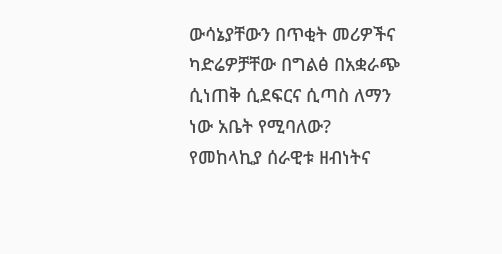ውሳኔያቸውን በጥቂት መሪዎችና ካድሬዎቻቸው በግልፅ በአቋራጭ ሲነጠቅ ሲደፍርና ሲጣስ ለማን ነው አቤት የሚባለው? የመከላኪያ ሰራዊቱ ዘብነትና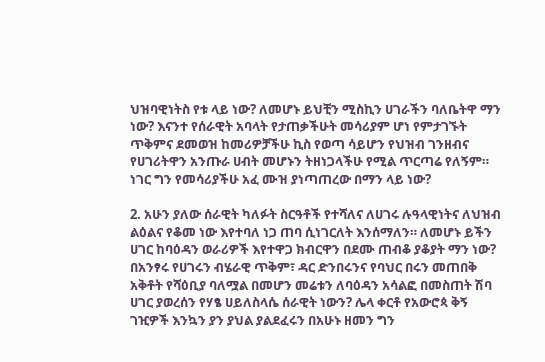ህዝባዊነትስ የቱ ላይ ነው? ለመሆኑ ይህቺን ሚስኪን ሀገራችን ባለቤትዋ ማን ነው? እናንተ የሰራዊት አባላት የታጠቃችሁት መሳሪያም ሆነ የምታገኙት ጥቅምና ደመወዝ ከመሪዎቻችሁ ኪስ የወጣ ሳይሆን የህዝብ ገንዘብና የሀገሪትዋን አንጡራ ሀብት መሆኑን ትዘነጋላችሁ የሚል ጥርጣሬ የለኝም። ነገር ግን የመሳሪያችሁ አፈ ሙዝ ያነጣጠረው በማን ላይ ነው?

2. አሁን ያለው ሰራዊት ካለፉት ስርዓቶች የተሻለና ለሀገሩ ሉዓላዊነትና ለህዝብ ልዕልና የቆመ ነው እየተባለ ነጋ ጠባ ሲነገርለት እንሰማለን። ለመሆኑ ይችን ሀገር ከባዕዳን ወራሪዎች እየተዋጋ ክብርዋን በደሙ ጠብቆ ያቆያት ማን ነው? በአንፃሩ የሀገሩን ብሄራዊ ጥቅም፣ ዳር ድንበሩንና የባህር በሩን መጠበቅ አቅቶት የሻዕቢያ ባለሟል በመሆን መሬቱን ለባዕዳን አሳልፎ በመስጠት ሽባ ሀገር ያወረሰን የሃፄ ሀይለስላሴ ሰራዊት ነውን? ሌላ ቀርቶ የአውሮጳ ቅኝ ገዢዎች እንኳን ያን ያህል ያልደፈሩን በአሁኑ ዘመን ግን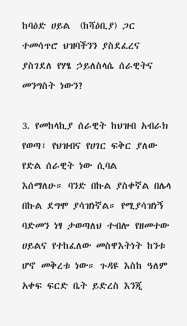ከባዕድ ሀይል  (ከሻዕቢያ) ጋር ተመሳጥሮ ህዝባችንን ያስደፈረና ያስገደለ የሃፄ ኃይለስላሴ ሰራዊትና መንግስት ነውን?

3. የመከላኪያ ሰራዊት ከህዝብ አብራክ የወጣ፣ የህዝብና የሀገር ፍቅር ያለው የድል ሰራዊት ነው ሲባል
እሰማለሁ። ባንድ በኩል ያስቀኛል በሌላ በኩል ደግሞ ያሳዝነኛል። የሚያሳዝነኝ ባድመን ነፃ ታወጣለህ ተብሎ የዘመተው ሀይልና የተከፈለው መስዋእትነት ከንቱ ሆኖ መቅረቱ ነው። ጉዳዩ እስከ ዓለም አቀፍ ፍርድ ቤት ይድረስ እንጂ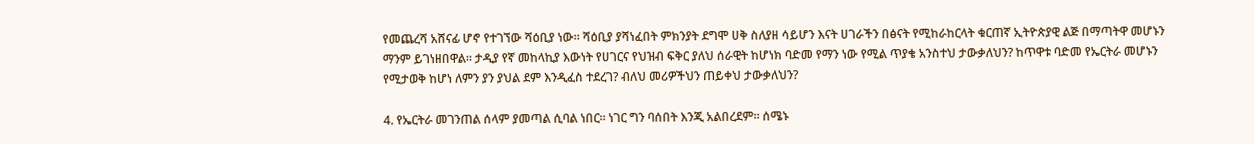የመጨረሻ አሸናፊ ሆኖ የተገኘው ሻዕቢያ ነው። ሻዕቢያ ያሻነፈበት ምክንያት ደግሞ ሀቅ ስለያዘ ሳይሆን እናት ሀገራችን በፅናት የሚከራከርላት ቁርጠኛ ኢትዮጵያዊ ልጅ በማጣትዋ መሆኑን ማንም ይገነዘበዋል። ታዲያ የኛ መከላኪያ እውነት የሀገርና የህዝብ ፍቅር ያለህ ሰራዊት ከሆነክ ባድመ የማን ነው የሚል ጥያቄ አንስተህ ታውቃለህን? ከጥዋቱ ባድመ የኤርትራ መሆኑን የሚታወቅ ከሆነ ለምን ያን ያህል ደም እንዲፈስ ተደረገ? ብለህ መሪዎችህን ጠይቀህ ታውቃለህን?

4. የኤርትራ መገንጠል ሰላም ያመጣል ሲባል ነበር። ነገር ግን ባሰበት እንጂ አልበረደም። ሰሜኑ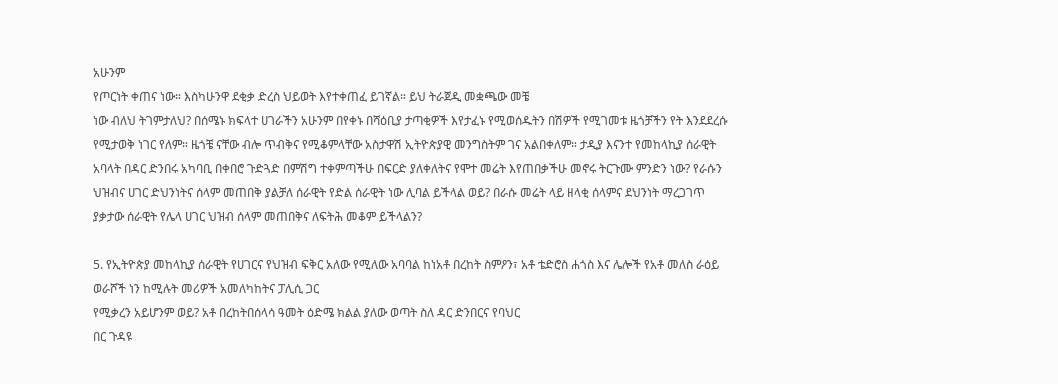አሁንም
የጦርነት ቀጠና ነው። እስካሁንዋ ደቂቃ ድረስ ህይወት እየተቀጠፈ ይገኛል። ይህ ትራጀዲ መቋጫው መቼ
ነው ብለህ ትገምታለህ? በሰሜኑ ክፍላተ ሀገራችን አሁንም በየቀኑ በሻዕቢያ ታጣቂዎች እየታፈኑ የሚወሰዱትን በሽዎች የሚገመቱ ዜጎቻችን የት እንደደረሱ የሚታወቅ ነገር የለም። ዜጎቼ ናቸው ብሎ ጥብቅና የሚቆምላቸው አስታዋሽ ኢትዮጵያዊ መንግስትም ገና አልበቀለም። ታዲያ እናንተ የመከላኪያ ሰራዊት አባላት በዳር ድንበሩ አካባቢ በቀበሮ ጉድጓድ በምሽግ ተቀምጣችሁ በፍርድ ያለቀለትና የሞተ መሬት እየጠበቃችሁ መኖሩ ትርጉሙ ምንድን ነው? የራሱን ህዝብና ሀገር ድህንነትና ሰላም መጠበቅ ያልቻለ ሰራዊት የድል ሰራዊት ነው ሊባል ይችላል ወይ? በራሱ መሬት ላይ ዘላቂ ሰላምና ደህንነት ማረጋገጥ ያቃታው ሰራዊት የሌላ ሀገር ህዝብ ሰላም መጠበቅና ለፍትሕ መቆም ይችላልን?

5. የኢትዮጵያ መከላኪያ ሰራዊት የሀገርና የህዝብ ፍቅር አለው የሚለው አባባል ከነአቶ በረከት ስምዖን፣ አቶ ቴድሮስ ሐጎስ እና ሌሎች የአቶ መለስ ራዕይ ወራሾች ነን ከሚሉት መሪዎች አመለካከትና ፓሊሲ ጋር
የሚቃረን አይሆንም ወይ? አቶ በረከትበሰላሳ ዓመት ዕድሜ ክልል ያለው ወጣት ስለ ዳር ድንበርና የባህር
በር ጉዳዩ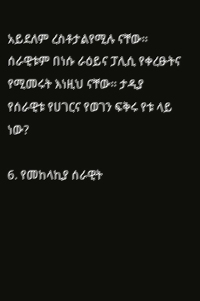አይደለም ረስቶታልየሚሉ ናቸው። ሰራዊቱም በነሱ ራዕይና ፓሊሲ የቀረፁትና የሚመሩት እነዚህ ናቸው። ታዲያ የሰራዊቱ የሀገርና የወገን ፍቅሩ የቱ ላይ ነው?

6. የመከላኪያ ሰራዊት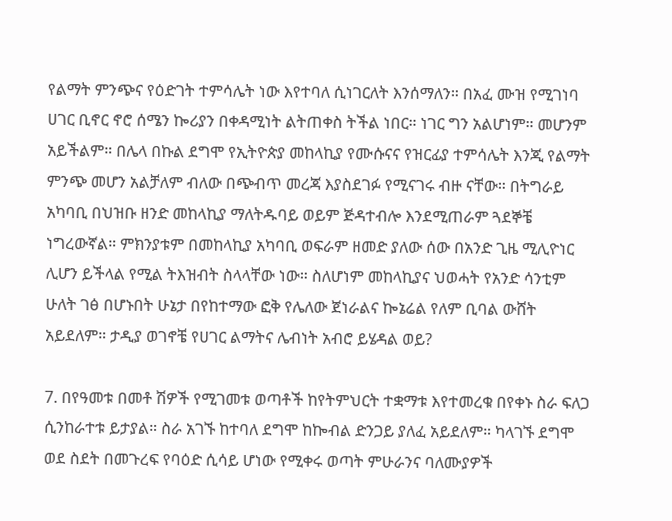የልማት ምንጭና የዕድገት ተምሳሌት ነው እየተባለ ሲነገርለት እንሰማለን። በአፈ ሙዝ የሚገነባ ሀገር ቢኖር ኖሮ ሰሜን ኰሪያን በቀዳሚነት ልትጠቀስ ትችል ነበር። ነገር ግን አልሆነም። መሆንም አይችልም። በሌላ በኩል ደግሞ የኢትዮጵያ መከላኪያ የሙሱናና የዝርፊያ ተምሳሌት እንጂ የልማት ምንጭ መሆን አልቻለም ብለው በጭብጥ መረጃ እያስደገፉ የሚናገሩ ብዙ ናቸው። በትግራይ አካባቢ በህዝቡ ዘንድ መከላኪያ ማለትዱባይ ወይም ጅዳተብሎ እንደሚጠራም ጓደኞቼ ነግረውኛል። ምክንያቱም በመከላኪያ አካባቢ ወፍራም ዘመድ ያለው ሰው በአንድ ጊዜ ሚሊዮነር ሊሆን ይችላል የሚል ትእዝብት ስላላቸው ነው። ስለሆነም መከላኪያና ህወሓት የአንድ ሳንቲም ሁለት ገፅ በሆኑበት ሁኔታ በየከተማው ፎቅ የሌለው ጀነራልና ኰኔሬል የለም ቢባል ውሸት አይደለም። ታዲያ ወገኖቼ የሀገር ልማትና ሌብነት አብሮ ይሄዳል ወይ?

7. በየዓመቱ በመቶ ሽዎች የሚገመቱ ወጣቶች ከየትምህርት ተቋማቱ እየተመረቁ በየቀኑ ስራ ፍለጋ ሲንከራተቱ ይታያል። ስራ አገኙ ከተባለ ደግሞ ከኰብል ድንጋይ ያለፈ አይደለም። ካላገኙ ደግሞ ወደ ስደት በመጉረፍ የባዕድ ሲሳይ ሆነው የሚቀሩ ወጣት ምሁራንና ባለሙያዎች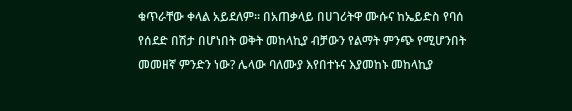ቁጥራቸው ቀላል አይደለም። በአጠቃላይ በሀገሪትዋ ሙሱና ከኤይድስ የባሰ የሰደድ በሽታ በሆነበት ወቅት መከላኪያ ብቻውን የልማት ምንጭ የሚሆንበት መመዘኛ ምንድን ነው? ሌላው ባለሙያ እየበተኑና እያመከኑ መከላኪያ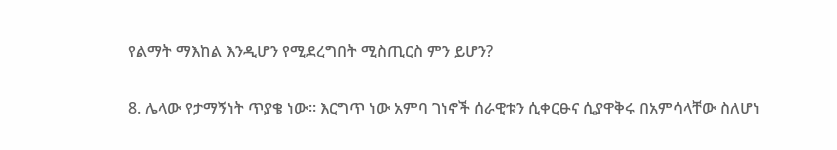የልማት ማእከል እንዲሆን የሚደረግበት ሚስጢርስ ምን ይሆን?

8. ሌላው የታማኝነት ጥያቄ ነው። እርግጥ ነው አምባ ገነኖች ሰራዊቱን ሲቀርፁና ሲያዋቅሩ በአምሳላቸው ስለሆነ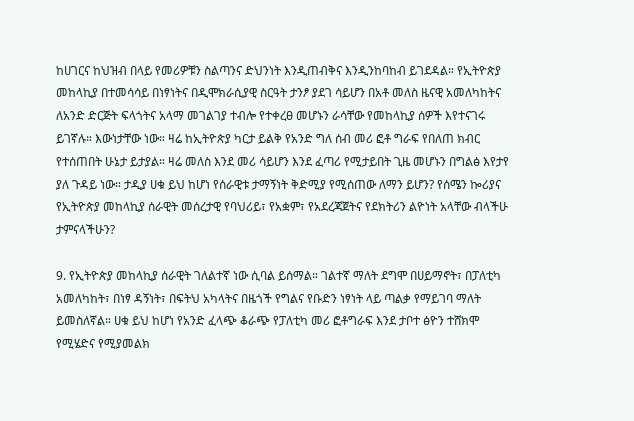ከሀገርና ከህዝብ በላይ የመሪዎቹን ስልጣንና ድህንነት እንዲጠብቅና እንዲንከባከብ ይገደዳል። የኢትዮጵያ መከላኪያ በተመሳሳይ በነፃነትና በዲሞክራሲያዊ ስርዓት ታንፆ ያደገ ሳይሆን በአቶ መለስ ዜናዊ አመለካከትና ለአንድ ድርጅት ፍላጎትና አላማ መገልገያ ተብሎ የተቀረፀ መሆኑን ራሳቸው የመከላኪያ ሰዎች እየተናገሩ ይገኛሉ። እውነታቸው ነው። ዛሬ ከኢትዮጵያ ካርታ ይልቅ የአንድ ግለ ሰብ መሪ ፎቶ ግራፍ የበለጠ ክብር የተሰጠበት ሁኔታ ይታያል። ዛሬ መለስ እንደ መሪ ሳይሆን እንደ ፈጣሪ የሚታይበት ጊዜ መሆኑን በግልፅ እየታየ ያለ ጉዳይ ነው። ታዲያ ሀቁ ይህ ከሆነ የሰራዊቱ ታማኝነት ቅድሚያ የሚሰጠው ለማን ይሆን? የሰሜን ኰሪያና የኢትዮጵያ መከላኪያ ሰራዊት መሰረታዊ የባህሪይ፣ የአቋም፣ የአደረጃጀትና የደክትሪን ልዮነት አላቸው ብላችሁ ታምናላችሁን?

9. የኢትዮጵያ መከላኪያ ሰራዊት ገለልተኛ ነው ሲባል ይሰማል። ገልተኛ ማለት ደግሞ በሀይማኖት፣ በፓለቲካ አመለካከት፣ በነፃ ዳኝነት፣ በፍትህ አካላትና በዜጎች የግልና የቡድን ነፃነት ላይ ጣልቃ የማይገባ ማለት ይመስለኛል። ሀቁ ይህ ከሆነ የአንድ ፈላጭ ቆራጭ የፓለቲካ መሪ ፎቶግራፍ እንደ ታቦተ ፅዮን ተሸክሞ የሚሄድና የሚያመልክ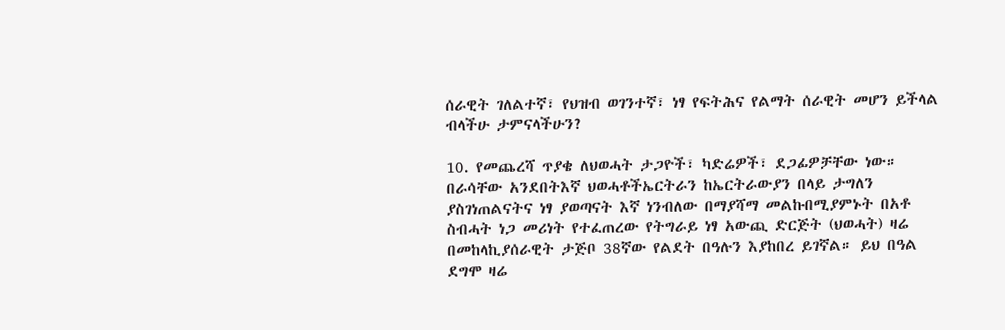ሰራዊት ገለልተኛ፣ የህዝብ ወገንተኛ፣ ነፃ የፍትሕና የልማት ሰራዊት መሆን ይችላል ብላችሁ ታምናላችሁን?

10. የመጨረሻ ጥያቄ ለህወሓት ታጋዮች፣ ካድሬዎች፣ ደጋፊዎቻቸው ነው። በራሳቸው አንደበትእኛ ህወሓቶችኤርትራን ከኤርትራውያን በላይ ታግለን ያስገነጠልናትና ነፃ ያወጣናት እኛ ነንብለው በማያሻማ መልኩበሚያምኑት በአቶ ስብሓት ነጋ መሪነት የተፈጠረው የትግራይ ነፃ አውጪ ድርጅት (ህወሓት) ዛሬ በመከላኪያሰራዊት ታጅቦ 38ኛው የልደት በዓሉን እያከበረ ይገኛል። ይህ በዓል ደግሞ ዛሬ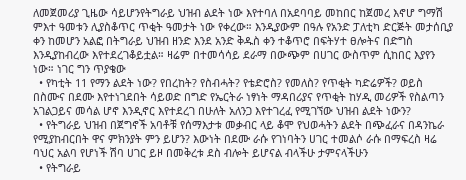ለመጀመሪያ ጊዜው ሳይሆንየትግራይ ህዝብ ልደት ነው እየተባለ በአደባባይ መከበር ከጀመረ እኖሆ ግማሽ ምእተ ዓመቱን ሊያስቆጥር ጥቂት ዓመታት ነው የቀረው። እንዲያውም በዓሉ የአንድ ፓለቲካ ድርጅት መታሰቢያ ቀን ከመሆን አልፎ በትግራይ ህዝብ ዘንድ እንደ አንድ ቅዱስ ቀን ተቆጥሮ በፍትሃተ ፀሎትና በድግስ እንዲያከብረው እየተደረገቆይቷል። ዛሬም በተመሳሳይ ደራማ በውጭም በሀገር ውስጥም ሲከበር እያየን ነው። ነገር ግን ጥያቄው
  • የካቲት 11 የማን ልደት ነው? የበረከት? የስብሓት? የቴድሮስ? የመለስ? የጥቂት ካድሬዎች? ወይስ በስሙና በደሙ እየተነገደበት ሳይወድ በግድ የኤርትራ ነፃነት ማዳበሪያና የጥቂት ከሃዲ መሪዎች የስልጣን አገልጋይና መሳል ሆኖ እንዲኖር እየተደረገ በሁለት አለንጋ እየተገረፈ የሚገኘው ህዝብ ልደት ነውን?
  • የትግራይ ህዝብ በጀግኖች አባቶቹ የሰማእታቱ መቃብር ላይ ቆሞ የህወሓትን ልደት በጭፈራና በዳንኬራ የሚያከብርበት ዋና ምክንያት ምን ይሆን? እውነት በደሙ ራሱ የገነባትን ሀገር ተመልሶ ራሱ በማፍረስ ዛሬ ባህር አልባ የሆነች ሽባ ሀገር ይዞ በመቅረቱ ደስ ብሎት ይሆናል ብላችሁ ታምናላችሁን
  • የትግራይ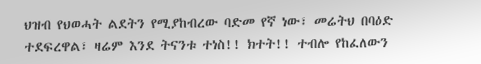ህዝብ የህወሓት ልደትን የሚያከብረው ባድመ የኛ ነው፣ መሬትህ በባዕድ ተደፍረዋል፣ ዛሬም እንደ ትናንቱ ተነስ!! ክተት!! ተብሎ የከፈለውን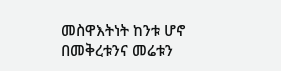መስዋእትነት ከንቱ ሆኖ በመቅረቱንና መሬቱን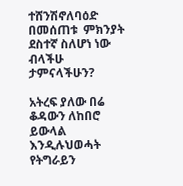ተሸንሽኖለባዕድ በመሰጠቱ  ምክንያት ደስተኛ ስለሆነ ነው ብላችሁ ታምናላችሁን?

አትረፍ ያለው በሬ ቆዳውን ለከበሮ ይውላል እንዲሉህወሓት የትግራይን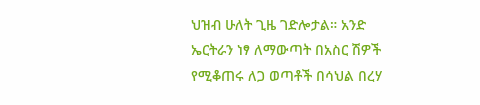ህዝብ ሁለት ጊዜ ገድሎታል። አንድ ኤርትራን ነፃ ለማውጣት በአስር ሽዎች የሚቆጠሩ ለጋ ወጣቶች በሳህል በረሃ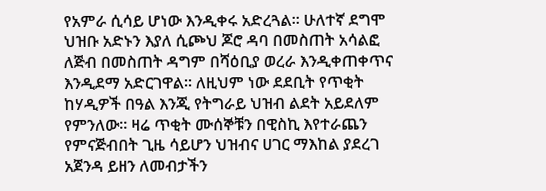የአምራ ሲሳይ ሆነው እንዲቀሩ አድረጓል። ሁለተኛ ደግሞ ህዝቡ አድኑን እያለ ሲጮህ ጆሮ ዳባ በመስጠት አሳልፎ ለጅብ በመስጠት ዳግም በሻዕቢያ ወረራ እንዲቀጠቀጥና እንዲደማ አድርገዋል። ለዚህም ነው ደደቢት የጥቂት ከሃዲዎች በዓል እንጂ የትግራይ ህዝብ ልደት አይደለም የምንለው። ዛሬ ጥቂት ሙሰኞቹን በዊስኪ እየተራጨን የምናጅብበት ጊዜ ሳይሆን ህዝብና ሀገር ማእከል ያደረገ አጀንዳ ይዘን ለመብታችን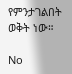የምንታገልበት ወቅት ነው።

No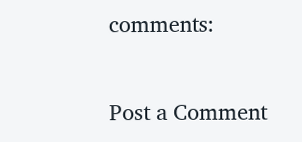comments:

Post a Comment